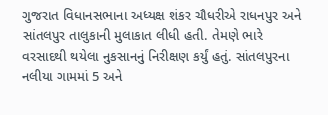ગુજરાત વિધાનસભાના અધ્યક્ષ શંકર ચૌધરીએ રાધનપુર અને સાંતલપુર તાલુકાની મુલાકાત લીધી હતી. તેમણે ભારે વરસાદથી થયેલા નુકસાનનું નિરીક્ષણ કર્યું હતું. સાંતલપુરના નલીયા ગામમાં 5 અને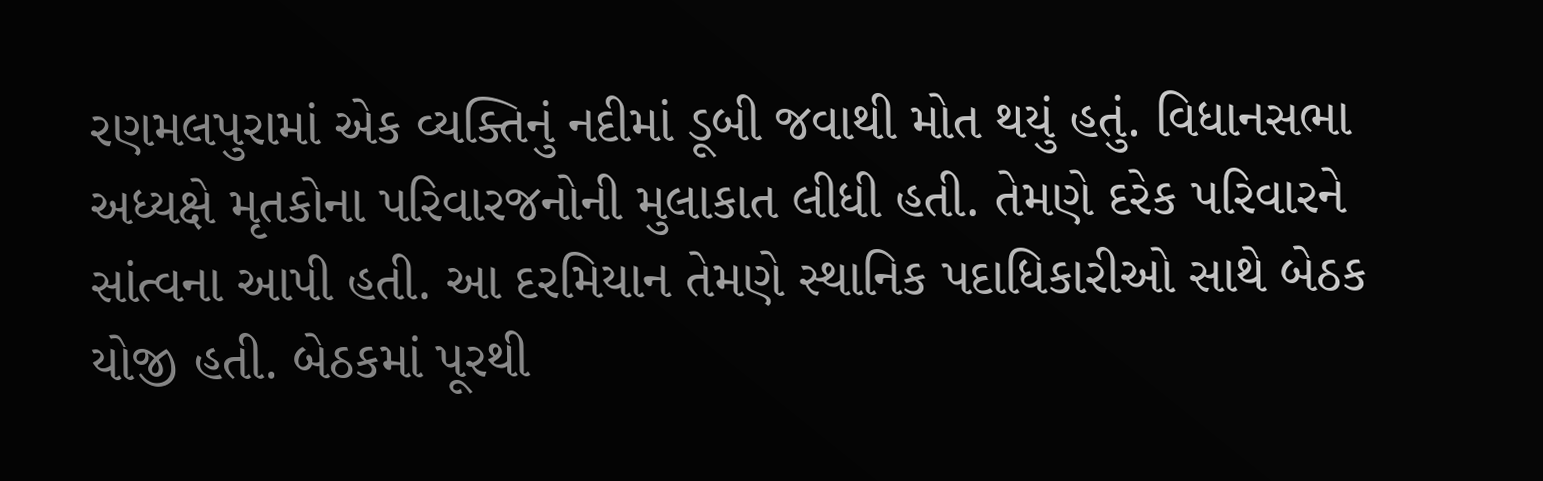રણમલપુરામાં એક વ્યક્તિનું નદીમાં ડૂબી જવાથી મોત થયું હતું. વિધાનસભા અધ્યક્ષે મૃતકોના પરિવારજનોની મુલાકાત લીધી હતી. તેમણે દરેક પરિવારને સાંત્વના આપી હતી. આ દરમિયાન તેમણે સ્થાનિક પદાધિકારીઓ સાથે બેઠક યોજી હતી. બેઠકમાં પૂરથી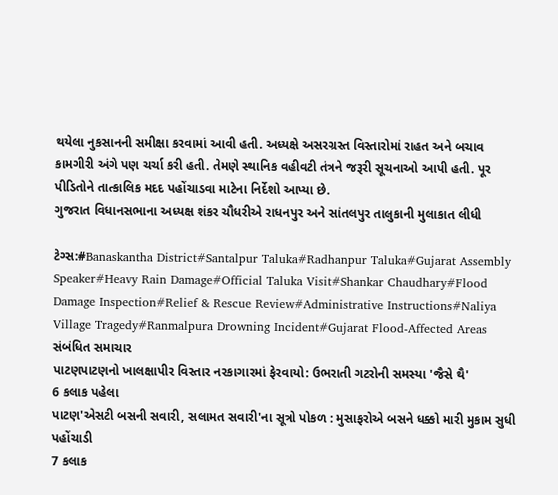થયેલા નુકસાનની સમીક્ષા કરવામાં આવી હતી. અધ્યક્ષે અસરગ્રસ્ત વિસ્તારોમાં રાહત અને બચાવ કામગીરી અંગે પણ ચર્ચા કરી હતી. તેમણે સ્થાનિક વહીવટી તંત્રને જરૂરી સૂચનાઓ આપી હતી. પૂર પીડિતોને તાત્કાલિક મદદ પહોંચાડવા માટેના નિર્દેશો આપ્યા છે.
ગુજરાત વિધાનસભાના અધ્યક્ષ શંકર ચૌધરીએ રાધનપુર અને સાંતલપુર તાલુકાની મુલાકાત લીધી

ટેગ્સ:#Banaskantha District#Santalpur Taluka#Radhanpur Taluka#Gujarat Assembly Speaker#Heavy Rain Damage#Official Taluka Visit#Shankar Chaudhary#Flood Damage Inspection#Relief & Rescue Review#Administrative Instructions#Naliya Village Tragedy#Ranmalpura Drowning Incident#Gujarat Flood-Affected Areas
સંબંધિત સમાચાર
પાટણપાટણનો ખાલક્ષાપીર વિસ્તાર નરકાગારમાં ફેરવાયો: ઉભરાતી ગટરોની સમસ્યા 'જૈસે થૈ'
6 કલાક પહેલા
પાટણ'એસટી બસની સવારી, સલામત સવારી'ના સૂત્રો પોકળ : મુસાફરોએ બસને ધક્કો મારી મુકામ સુધી પહોંચાડી
7 કલાક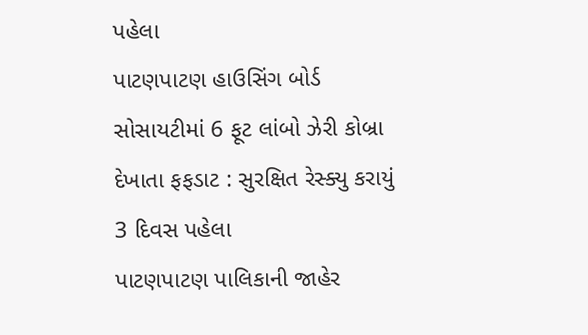પહેલા
પાટણપાટણ હાઉસિંગ બોર્ડ સોસાયટીમાં 6 ફૂટ લાંબો ઝેરી કોબ્રા દેખાતા ફફડાટ : સુરક્ષિત રેસ્ક્યુ કરાયું
3 દિવસ પહેલા
પાટણપાટણ પાલિકાની જાહેર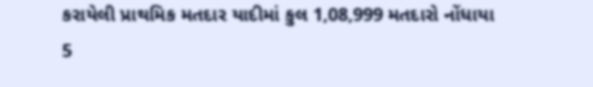કરાયેલી પ્રાથમિક મતદાર યાદીમાં કુલ 1,08,999 મતદારો નોંધાયા
5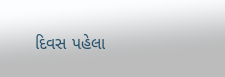દિવસ પહેલા